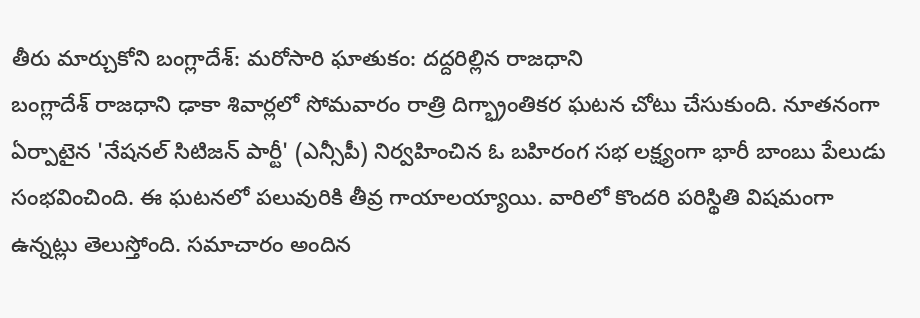తీరు మార్చుకోని బంగ్లాదేశ్: మరోసారి ఘాతుకం: దద్దరిల్లిన రాజధాని
బంగ్లాదేశ్ రాజధాని ఢాకా శివార్లలో సోమవారం రాత్రి దిగ్భ్రాంతికర ఘటన చోటు చేసుకుంది. నూతనంగా ఏర్పాటైన 'నేషనల్ సిటిజన్ పార్టీ' (ఎన్సీపీ) నిర్వహించిన ఓ బహిరంగ సభ లక్ష్యంగా భారీ బాంబు పేలుడు సంభవించింది. ఈ ఘటనలో పలువురికి తీవ్ర గాయాలయ్యాయి. వారిలో కొందరి పరిస్థితి విషమంగా ఉన్నట్లు తెలుస్తోంది. సమాచారం అందిన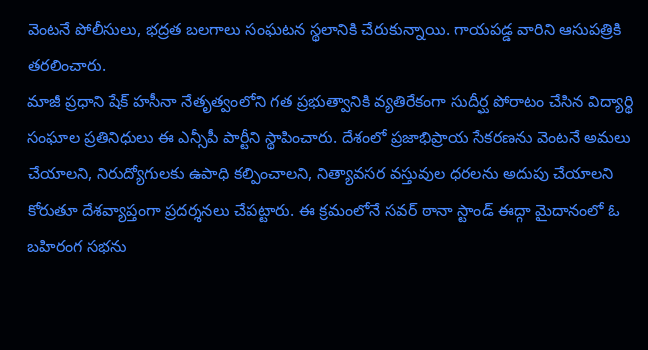వెంటనే పోలీసులు, భద్రత బలగాలు సంఘటన స్థలానికి చేరుకున్నాయి. గాయపడ్డ వారిని ఆసుపత్రికి తరలించారు.
మాజీ ప్రధాని షేక్ హసీనా నేతృత్వంలోని గత ప్రభుత్వానికి వ్యతిరేకంగా సుదీర్ఘ పోరాటం చేసిన విద్యార్థి సంఘాల ప్రతినిధులు ఈ ఎన్సీపీ పార్టీని స్థాపించారు. దేశంలో ప్రజాభిప్రాయ సేకరణను వెంటనే అమలు చేయాలని, నిరుద్యోగులకు ఉపాధి కల్పించాలని, నిత్యావసర వస్తువుల ధరలను అదుపు చేయాలని కోరుతూ దేశవ్యాప్తంగా ప్రదర్శనలు చేపట్టారు. ఈ క్రమంలోనే సవర్ ఠానా స్టాండ్ ఈద్గా మైదానంలో ఓ బహిరంగ సభను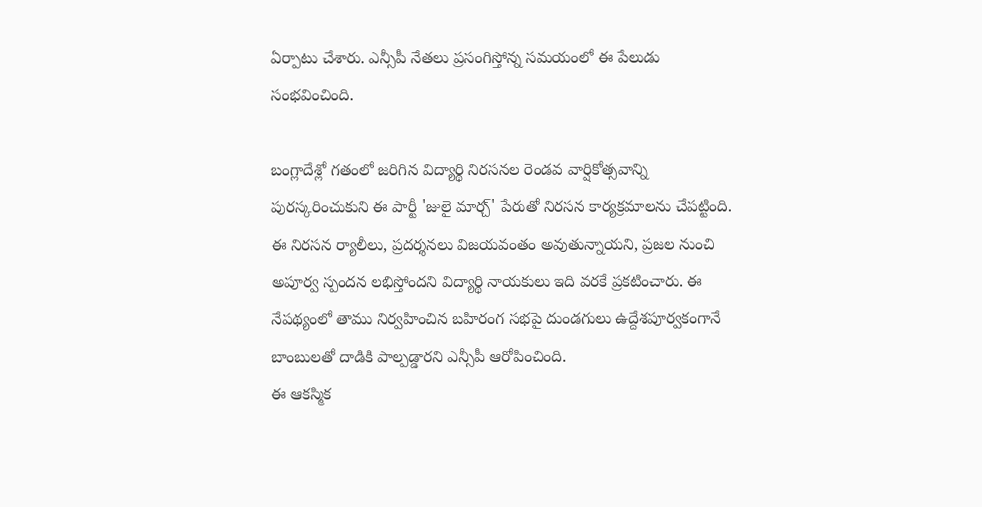ఏర్పాటు చేశారు. ఎన్సీపీ నేతలు ప్రసంగిస్తోన్న సమయంలో ఈ పేలుడు సంభవించింది.

బంగ్లాదేశ్లో గతంలో జరిగిన విద్యార్థి నిరసనల రెండవ వార్షికోత్సవాన్ని పురస్కరించుకుని ఈ పార్టీ 'జులై మార్చ్' పేరుతో నిరసన కార్యక్రమాలను చేపట్టింది. ఈ నిరసన ర్యాలీలు, ప్రదర్శనలు విజయవంతం అవుతున్నాయని, ప్రజల నుంచి అపూర్వ స్పందన లభిస్తోందని విద్యార్థి నాయకులు ఇది వరకే ప్రకటించారు. ఈ నేపథ్యంలో తాము నిర్వహించిన బహిరంగ సభపై దుండగులు ఉద్దేశపూర్వకంగానే బాంబులతో దాడికి పాల్పడ్డారని ఎన్సీపీ ఆరోపించింది.
ఈ ఆకస్మిక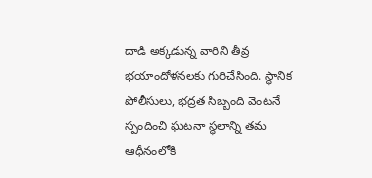దాడి అక్కడున్న వారిని తీవ్ర భయాందోళనలకు గురిచేసింది. స్థానిక పోలీసులు, భద్రత సిబ్బంది వెంటనే స్పందించి ఘటనా స్థలాన్ని తమ ఆధీనంలోకి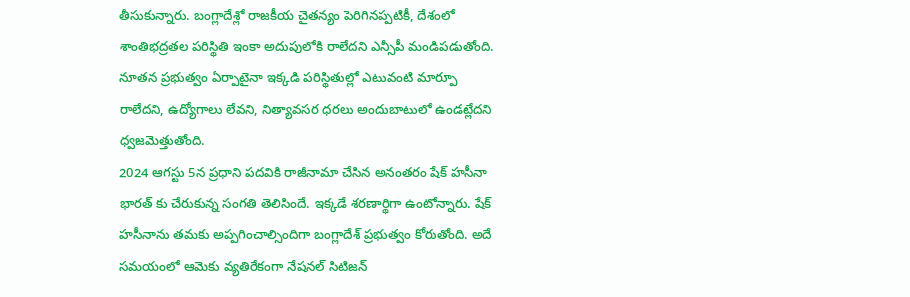తీసుకున్నారు. బంగ్లాదేశ్లో రాజకీయ చైతన్యం పెరిగినప్పటికీ, దేశంలో శాంతిభద్రతల పరిస్థితి ఇంకా అదుపులోకి రాలేదని ఎన్సీపీ మండిపడుతోంది. నూతన ప్రభుత్వం ఏర్పాటైనా ఇక్కడి పరిస్థితుల్లో ఎటువంటి మార్పూ రాలేదని, ఉద్యోగాలు లేవని, నిత్యావసర ధరలు అందుబాటులో ఉండట్లేదని ధ్వజమెత్తుతోంది.
2024 ఆగస్టు 5న ప్రధాని పదవికి రాజీనామా చేసిన అనంతరం షేక్ హసీనా భారత్ కు చేరుకున్న సంగతి తెలిసిందే. ఇక్కడే శరణార్థిగా ఉంటోన్నారు. షేక్ హసీనాను తమకు అప్పగించాల్సిందిగా బంగ్లాదేశ్ ప్రభుత్వం కోరుతోంది. అదే సమయంలో ఆమెకు వ్యతిరేకంగా నేషనల్ సిటిజన్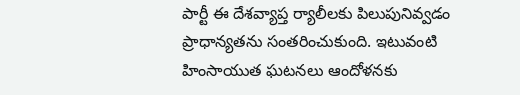పార్టీ ఈ దేశవ్యాప్త ర్యాలీలకు పిలుపునివ్వడం ప్రాధాన్యతను సంతరించుకుంది. ఇటువంటి హింసాయుత ఘటనలు ఆందోళనకు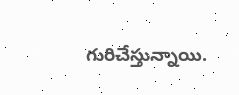గురిచేస్తున్నాయి.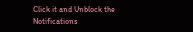Click it and Unblock the Notifications